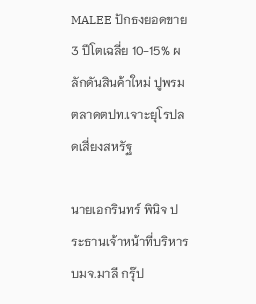MALEE ปักธงยอดขาย 3 ปีโตเฉลี่ย 10-15% ผลักดันสินค้าใหม่ ปูพรมตลาดตปท.เจาะยุโรปลดเสี่ยงสหรัฐ

นายเอกรินทร์ พินิจ ประธานเจ้าหน้าที่บริหาร บมจ.มาลี กรุ๊ป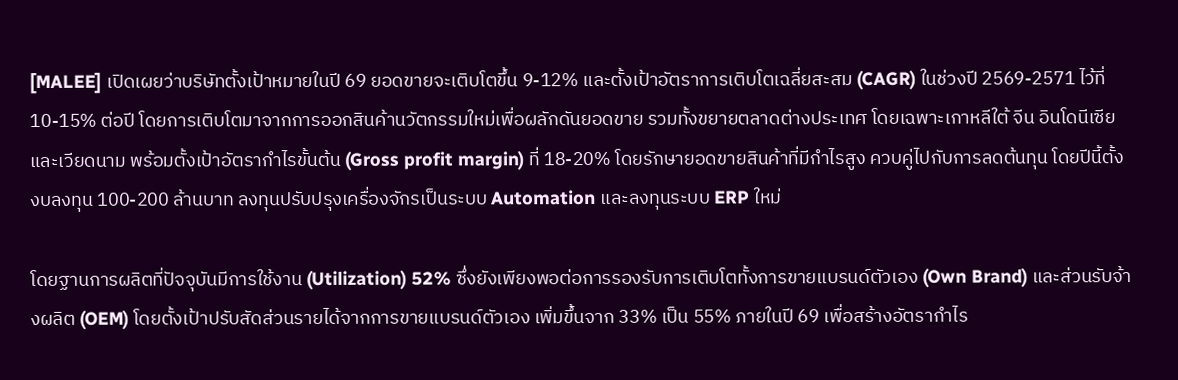[MALEE] เปิดเผยว่าบริษัทตั้งเป้าหมายในปี 69 ยอดขายจะเติบโตขึ้น 9-12% และตั้งเป้าอัตราการเติบโตเฉลี่ยสะสม (CAGR) ในช่วงปี 2569-2571 ไว้ที่ 10-15% ต่อปี โดยการเติบโตมาจากการออกสินค้านวัตกรรมใหม่เพื่อผลักดันยอดขาย รวมทั้งขยายตลาดต่างประเทศ โดยเฉพาะเกาหลีใต้ จีน อินโดนีเซีย และเวียดนาม พร้อมตั้งเป้าอัตรากำไรขั้นต้น (Gross profit margin) ที่ 18-20% โดยรักษายอดขายสินค้าที่มีกำไรสูง ควบคู่ไปกับการลดต้นทุน โดยปีนี้ตั้งงบลงทุน 100-200 ล้านบาท ลงทุนปรับปรุงเครื่องจักรเป็นระบบ Automation และลงทุนระบบ ERP ใหม่

โดยฐานการผลิตที่ปัจจุบันมีการใช้งาน (Utilization) 52% ซึ่งยังเพียงพอต่อการรองรับการเติบโตทั้งการขายแบรนด์ตัวเอง (Own Brand) และส่วนรับจ้างผลิต (OEM) โดยตั้งเป้าปรับสัดส่วนรายได้จากการขายแบรนด์ตัวเอง เพิ่มขึ้นจาก 33% เป็น 55% ภายในปี 69 เพื่อสร้างอัตรากำไร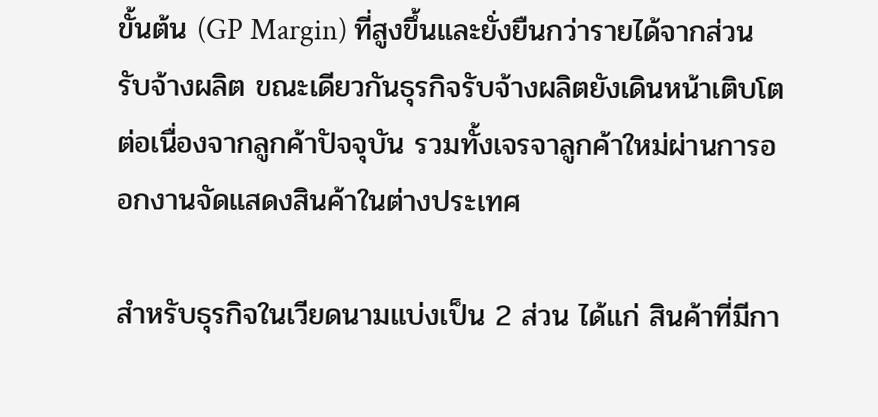ขั้นต้น (GP Margin) ที่สูงขึ้นและยั่งยืนกว่ารายได้จากส่วนรับจ้างผลิต ขณะเดียวกันธุรกิจรับจ้างผลิตยังเดินหน้าเติบโตต่อเนื่องจากลูกค้าปัจจุบัน รวมทั้งเจรจาลูกค้าใหม่ผ่านการออกงานจัดแสดงสินค้าในต่างประเทศ

สำหรับธุรกิจในเวียดนามแบ่งเป็น 2 ส่วน ได้แก่ สินค้าที่มีกา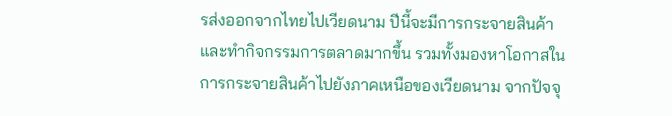รส่งออกจากไทยไปเวียดนาม ปีนี้จะมีการกระจายสินค้าและทำกิจกรรมการตลาดมากขึ้น รวมทั้งมองหาโอกาสในการกระจายสินค้าไปยังภาคเหนือของเวียดนาม จากปัจจุ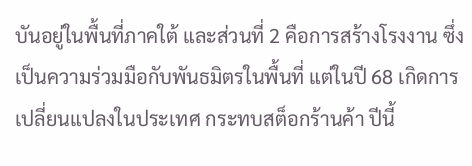บันอยู่ในพื้นที่ภาคใต้ และส่วนที่ 2 คือการสร้างโรงงาน ซึ่งเป็นความร่วมมือกับพันธมิตรในพื้นที่ แต่ในปี 68 เกิดการเปลี่ยนแปลงในประเทศ กระทบสต็อกร้านค้า ปีนี้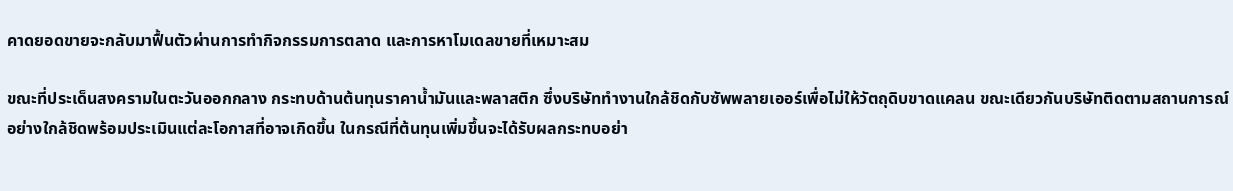คาดยอดขายจะกลับมาฟื้นตัวผ่านการทำกิจกรรมการตลาด และการหาโมเดลขายที่เหมาะสม

ขณะที่ประเด็นสงครามในตะวันออกกลาง กระทบด้านต้นทุนราคาน้ำมันและพลาสติก ซึ่งบริษัททำงานใกล้ชิดกับซัพพลายเออร์เพื่อไม่ให้วัตถุดิบขาดแคลน ขณะเดียวกันบริษัทติดตามสถานการณ์อย่างใกล้ชิดพร้อมประเมินแต่ละโอกาสที่อาจเกิดขึ้น ในกรณีที่ต้นทุนเพิ่มขึ้นจะได้รับผลกระทบอย่า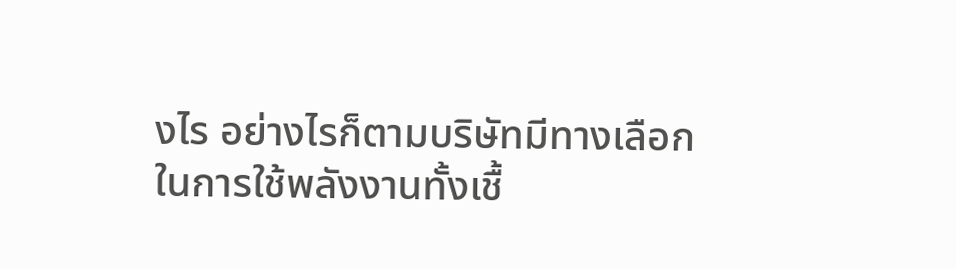งไร อย่างไรก็ตามบริษัทมีทางเลือกในการใช้พลังงานทั้งเชื้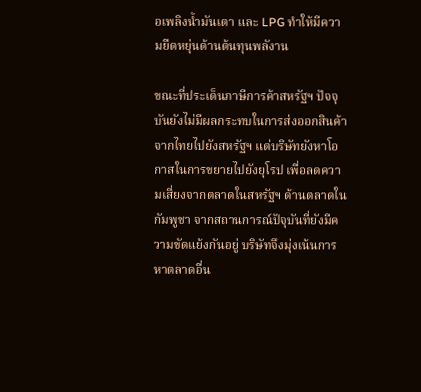อเพลิงน้ำมันเตา และ LPG ทำให้มีความยืดหยุ่นด้านต้นทุนพลังาน

ขณะที่ประเด็นภาษีการค้าสหรัฐฯ ปัจจุบันยังไม่มีผลกระทบในการส่งออกสินค้าจากไทยไปยังสหรัฐฯ แต่บริษัทยังหาโอกาสในการขยายไปยังยุโรป เพื่อลดความเสี่ยงจากตลาดในสหรัฐฯ ด้านตลาดในกัมพูชา จากสถานการณ์ปัจุบันที่ยังมีความขัดแย้งกันอยู่ บริษัทจึงมุ่งเน้นการหาตลาดอื่น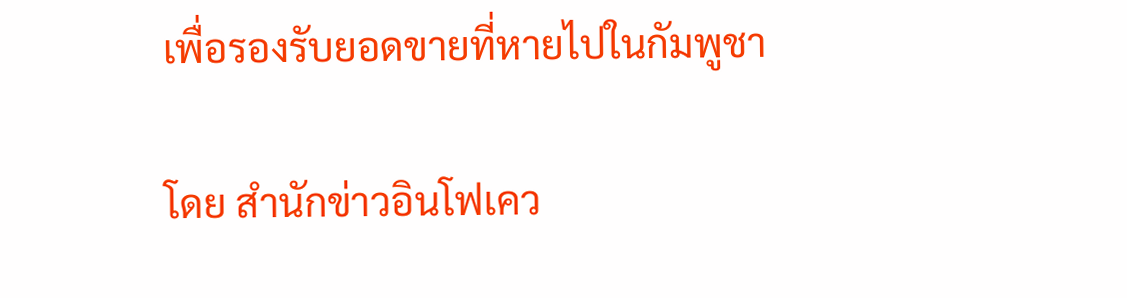เพื่อรองรับยอดขายที่หายไปในกัมพูชา

โดย สำนักข่าวอินโฟเคว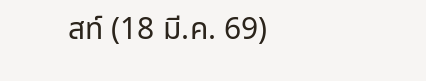สท์ (18 มี.ค. 69)